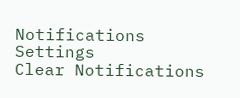Notifications
Settings
Clear Notifications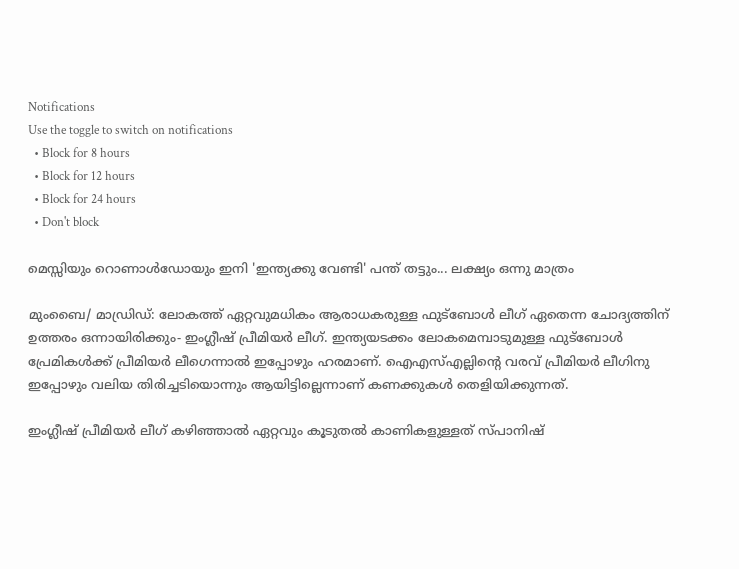Notifications
Use the toggle to switch on notifications
  • Block for 8 hours
  • Block for 12 hours
  • Block for 24 hours
  • Don't block

മെസ്സിയും റൊണാള്‍ഡോയും ഇനി 'ഇന്ത്യക്കു വേണ്ടി' പന്ത് തട്ടും... ലക്ഷ്യം ഒന്നു മാത്രം

മുംബൈ/ മാഡ്രിഡ്: ലോകത്ത് ഏറ്റവുമധികം ആരാധകരുള്ള ഫുട്‌ബോള്‍ ലീഗ് ഏതെന്ന ചോദ്യത്തിന് ഉത്തരം ഒന്നായിരിക്കും- ഇംഗ്ലീഷ് പ്രീമിയര്‍ ലീഗ്. ഇന്ത്യയടക്കം ലോകമെമ്പാടുമുള്ള ഫുട്‌ബോള്‍ പ്രേമികള്‍ക്ക് പ്രീമിയര്‍ ലീഗെന്നാല്‍ ഇപ്പോഴും ഹരമാണ്. ഐഎസ്എല്ലിന്റെ വരവ് പ്രീമിയര്‍ ലീഗിനു ഇപ്പോഴും വലിയ തിരിച്ചടിയൊന്നും ആയിട്ടില്ലെന്നാണ് കണക്കുകള്‍ തെളിയിക്കുന്നത്.

ഇംഗ്ലീഷ് പ്രീമിയര്‍ ലീഗ് കഴിഞ്ഞാല്‍ ഏറ്റവും കൂടുതല്‍ കാണികളുള്ളത് സ്പാനിഷ്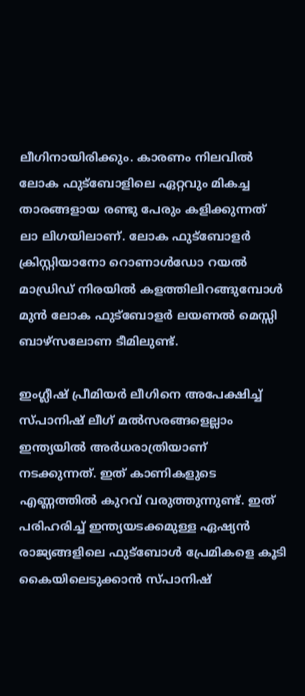ലീഗിനായിരിക്കും. കാരണം നിലവില്‍ ലോക ഫുട്‌ബോളിലെ ഏറ്റവും മികച്ച താരങ്ങളായ രണ്ടു പേരും കളിക്കുന്നത് ലാ ലിഗയിലാണ്. ലോക ഫുട്‌ബോളര്‍ ക്രിസ്റ്റിയാനോ റൊണാള്‍ഡോ റയല്‍ മാഡ്രിഡ് നിരയില്‍ കളത്തിലിറങ്ങുമ്പോള്‍ മുന്‍ ലോക ഫുട്‌ബോളര്‍ ലയണല്‍ മെസ്സി ബാഴ്‌സലോണ ടീമിലുണ്ട്.

ഇംഗ്ലീഷ് പ്രീമിയര്‍ ലീഗിനെ അപേക്ഷിച്ച് സ്പാനിഷ് ലീഗ് മല്‍സരങ്ങളെല്ലാം ഇന്ത്യയില്‍ അര്‍ധരാത്രിയാണ് നടക്കുന്നത്. ഇത് കാണികളുടെ എണ്ണത്തില്‍ കുറവ് വരുത്തുന്നുണ്ട്. ഇത് പരിഹരിച്ച് ഇന്ത്യയടക്കമുള്ള ഏഷ്യന്‍ രാജ്യങ്ങളിലെ ഫുട്‌ബോള്‍ പ്രേമികളെ കൂടി കൈയിലെടുക്കാന്‍ സ്പാനിഷ്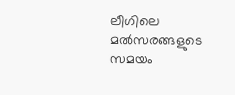ലീഗിലെ മല്‍സരങ്ങളുടെ സമയം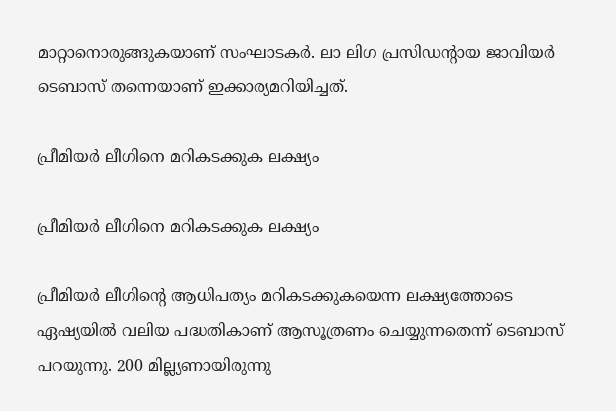മാറ്റാനൊരുങ്ങുകയാണ് സംഘാടകര്‍. ലാ ലിഗ പ്രസിഡന്റായ ജാവിയര്‍ ടെബാസ് തന്നെയാണ് ഇക്കാര്യമറിയിച്ചത്.

പ്രീമിയര്‍ ലീഗിനെ മറികടക്കുക ലക്ഷ്യം

പ്രീമിയര്‍ ലീഗിനെ മറികടക്കുക ലക്ഷ്യം

പ്രീമിയര്‍ ലീഗിന്റെ ആധിപത്യം മറികടക്കുകയെന്ന ലക്ഷ്യത്തോടെ ഏഷ്യയില്‍ വലിയ പദ്ധതികാണ് ആസൂത്രണം ചെയ്യുന്നതെന്ന് ടെബാസ് പറയുന്നു. 200 മില്ല്യണായിരുന്നു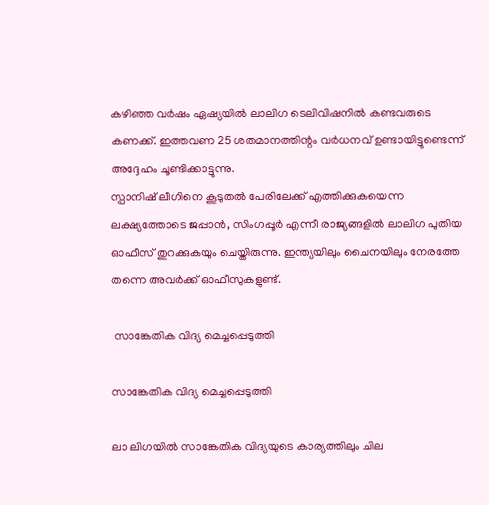കഴിഞ്ഞ വര്‍ഷം ഏഷ്യയില്‍ ലാലിഗ ടെലിവിഷനില്‍ കണ്ടവരുടെ കണക്ക്. ഇത്തവണ 25 ശതമാനത്തിന്റം വര്‍ധനവ് ഉണ്ടായിട്ടുണ്ടെന്ന് അദ്ദേഹം ചൂണ്ടിക്കാട്ടുന്നു.
സ്പാനിഷ് ലീഗിനെ കൂടുതല്‍ പേരിലേക്ക് എത്തിക്കുകയെന്ന ലക്ഷ്യത്തോടെ ജപ്പാന്‍, സിംഗപ്പൂര്‍ എന്നീ രാജ്യങ്ങളില്‍ ലാലിഗ പുതിയ ഓഫീസ് തുറക്കുകയും ചെയ്തിരുന്നു. ഇന്ത്യയിലും ചൈനയിലും നേരത്തേ തന്നെ അവര്‍ക്ക് ഓഫീസുകളുണ്ട്.

 സാങ്കേതിക വിദ്യ മെച്ചപ്പെടുത്തി

സാങ്കേതിക വിദ്യ മെച്ചപ്പെടുത്തി

ലാ ലിഗയില്‍ സാങ്കേതിക വിദ്യയുടെ കാര്യത്തിലും ചില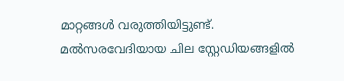മാറ്റങ്ങള്‍ വരുത്തിയിട്ടുണ്ട്. മല്‍സരവേദിയായ ചില സ്റ്റേഡിയങ്ങളില്‍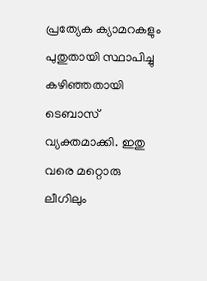പ്രത്യേക ക്യാമറകളും പുതുതായി സ്ഥാപിച്ചു കഴിഞ്ഞതായി ടെബാസ് വ്യക്തമാക്കി. ഇതു വരെ മറ്റൊരു ലീഗിലും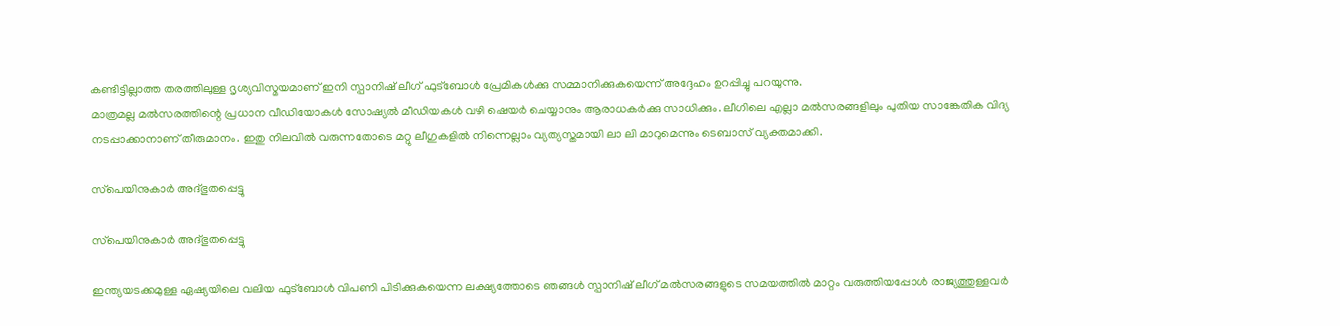കണ്ടിട്ടില്ലാത്ത തരത്തിലുള്ള ദൃശ്യവിസ്മയമാണ് ഇനി സ്പാനിഷ് ലീഗ് ഫുട്‌ബോള്‍ പ്രേമികള്‍ക്കു സമ്മാനിക്കുകയെന്ന് അദ്ദേഹം ഉറപ്പിച്ചു പറയുന്നു.
മാത്രമല്ല മല്‍സരത്തിന്റെ പ്രധാന വീഡിയോകള്‍ സോഷ്യല്‍ മീഡിയകള്‍ വഴി ഷെയര്‍ ചെയ്യാനും ആരാധകര്‍ക്കു സാധിക്കും. ലീഗിലെ എല്ലാ മല്‍സരങ്ങളിലും പുതിയ സാങ്കേതിക വിദ്യ നടപ്പാക്കാനാണ് തീരുമാനം. ഇതു നിലവില്‍ വരുന്നതോടെ മറ്റു ലീഗുകളില്‍ നിന്നെല്ലാം വ്യത്യസ്തമായി ലാ ലി മാറുമെന്നും ടെബാസ് വ്യക്തമാക്കി.

സ്‌പെയിനുകാര്‍ അദ്ഭുതപ്പെട്ടു

സ്‌പെയിനുകാര്‍ അദ്ഭുതപ്പെട്ടു

ഇന്ത്യയടക്കമുള്ള ഏഷ്യയിലെ വലിയ ഫുട്‌ബോള്‍ വിപണി പിടിക്കുകയെന്ന ലക്ഷ്യത്തോടെ ഞങ്ങള്‍ സ്പാനിഷ് ലീഗ് മല്‍സരങ്ങളുടെ സമയത്തില്‍ മാറ്റം വരുത്തിയപ്പോള്‍ രാജ്യത്തുള്ളവര്‍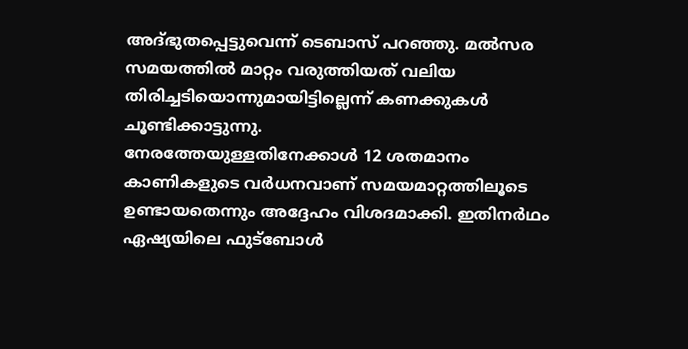അദ്ഭുതപ്പെട്ടുവെന്ന് ടെബാസ് പറഞ്ഞു. മല്‍സര സമയത്തില്‍ മാറ്റം വരുത്തിയത് വലിയ തിരിച്ചടിയൊന്നുമായിട്ടില്ലെന്ന് കണക്കുകള്‍ ചൂണ്ടിക്കാട്ടുന്നു.
നേരത്തേയുള്ളതിനേക്കാള്‍ 12 ശതമാനം കാണികളുടെ വര്‍ധനവാണ് സമയമാറ്റത്തിലൂടെ ഉണ്ടായതെന്നും അദ്ദേഹം വിശദമാക്കി. ഇതിനര്‍ഥം ഏഷ്യയിലെ ഫുട്‌ബോള്‍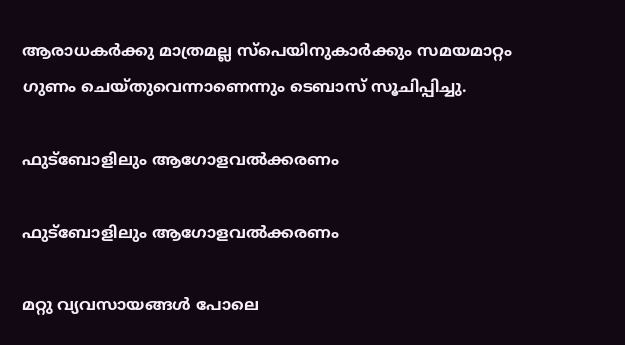ആരാധകര്‍ക്കു മാത്രമല്ല സ്‌പെയിനുകാര്‍ക്കും സമയമാറ്റം ഗുണം ചെയ്തുവെന്നാണെന്നും ടെബാസ് സൂചിപ്പിച്ചു.

ഫുട്‌ബോളിലും ആഗോളവല്‍ക്കരണം

ഫുട്‌ബോളിലും ആഗോളവല്‍ക്കരണം

മറ്റു വ്യവസായങ്ങള്‍ പോലെ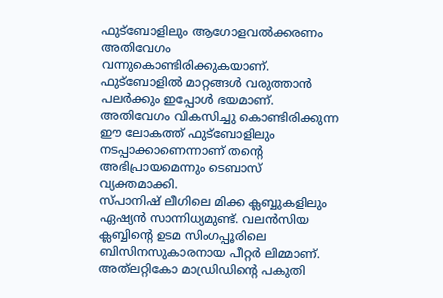ഫുട്‌ബോളിലും ആഗോളവല്‍ക്കരണം അതിവേഗം വന്നുകൊണ്ടിരിക്കുകയാണ്. ഫുട്‌ബോളില്‍ മാറ്റങ്ങള്‍ വരുത്താന്‍ പലര്‍ക്കും ഇപ്പോള്‍ ഭയമാണ്. അതിവേഗം വികസിച്ചു കൊണ്ടിരിക്കുന്ന ഈ ലോകത്ത് ഫുട്‌ബോളിലും നടപ്പാക്കാണെന്നാണ് തന്റെ അഭിപ്രായമെന്നും ടെബാസ് വ്യക്തമാക്കി.
സ്പാനിഷ് ലീഗിലെ മിക്ക ക്ലബ്ബുകളിലും ഏഷ്യന്‍ സാന്നിധ്യമുണ്ട്. വലന്‍സിയ ക്ലബ്ബിന്റെ ഉടമ സിംഗപ്പൂരിലെ ബിസിനസുകാരനായ പീറ്റര്‍ ലിമ്മാണ്. അത്‌ലറ്റികോ മാഡ്രിഡിന്റെ പകുതി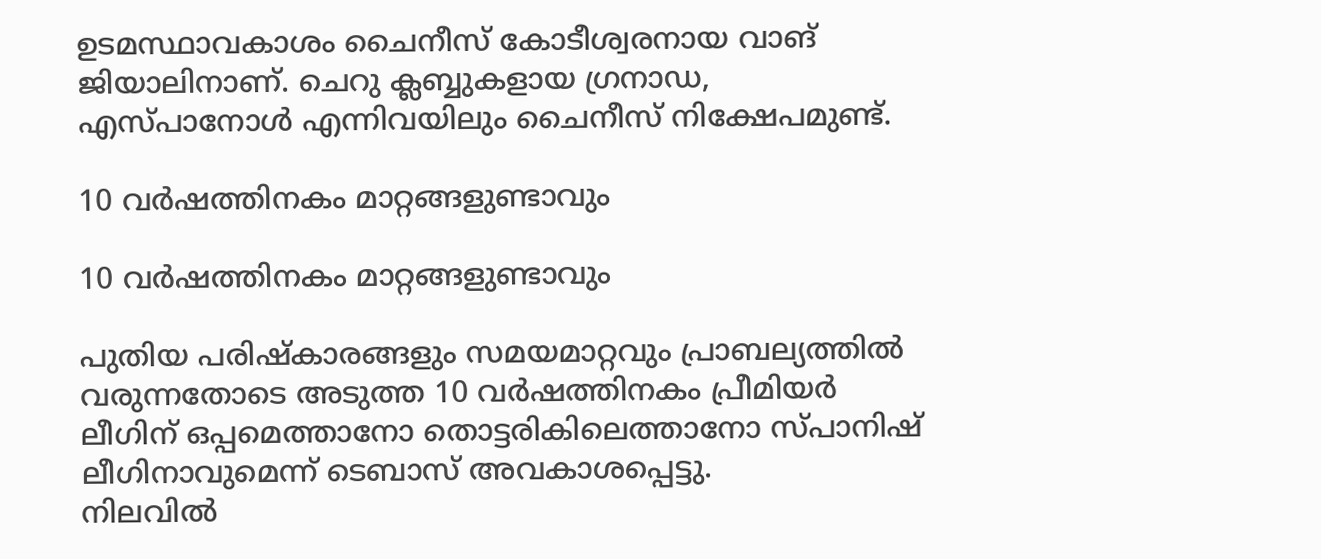ഉടമസ്ഥാവകാശം ചൈനീസ് കോടീശ്വരനായ വാങ് ജിയാലിനാണ്. ചെറു ക്ലബ്ബുകളായ ഗ്രനാഡ, എസ്പാനോള്‍ എന്നിവയിലും ചൈനീസ് നിക്ഷേപമുണ്ട്.

10 വര്‍ഷത്തിനകം മാറ്റങ്ങളുണ്ടാവും

10 വര്‍ഷത്തിനകം മാറ്റങ്ങളുണ്ടാവും

പുതിയ പരിഷ്‌കാരങ്ങളും സമയമാറ്റവും പ്രാബല്യത്തില്‍ വരുന്നതോടെ അടുത്ത 10 വര്‍ഷത്തിനകം പ്രീമിയര്‍ ലീഗിന് ഒപ്പമെത്താനോ തൊട്ടരികിലെത്താനോ സ്പാനിഷ് ലീഗിനാവുമെന്ന് ടെബാസ് അവകാശപ്പെട്ടു.
നിലവില്‍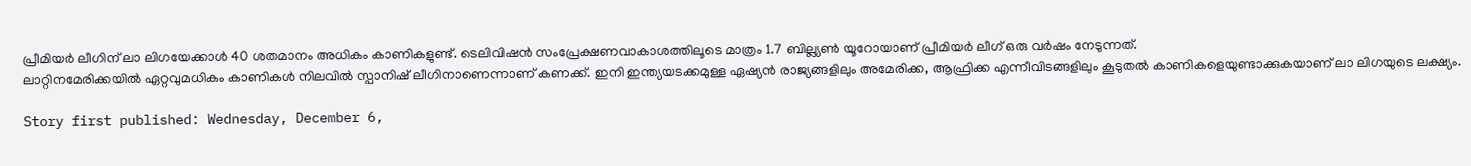പ്രീമിയര്‍ ലീഗിന് ലാ ലിഗയേക്കാള്‍ 40 ശതമാനം അധികം കാണികളുണ്ട്. ടെലിവിഷന്‍ സംപ്രേക്ഷണവാകാശത്തിലൂടെ മാത്രം 1.7 ബില്ല്യണ്‍ യൂറോയാണ് പ്രീമിയര്‍ ലീഗ് ഒരു വര്‍ഷം നേടുന്നത്.
ലാറ്റിനമേരിക്കയില്‍ ഏറ്റവുമധികം കാണികള്‍ നിലവില്‍ സ്പാനിഷ് ലീഗിനാണെന്നാണ് കണക്ക്. ഇനി ഇന്ത്യയടക്കമുള്ള ഏഷ്യന്‍ രാജ്യങ്ങളിലും അമേരിക്ക, ആഫ്രിക്ക എന്നീവിടങ്ങളിലും കൂടുതല്‍ കാണികളെയുണ്ടാക്കുകയാണ് ലാ ലിഗയുടെ ലക്ഷ്യം.

Story first published: Wednesday, December 6,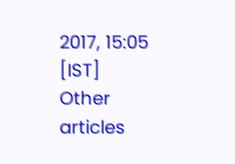2017, 15:05 [IST]
Other articles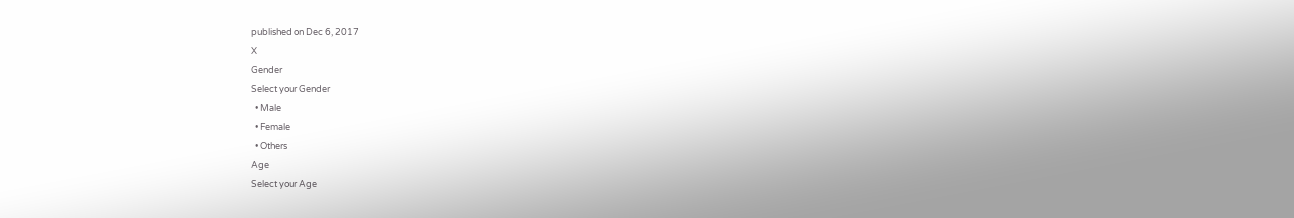published on Dec 6, 2017
X
Gender
Select your Gender
  • Male
  • Female
  • Others
Age
Select your Age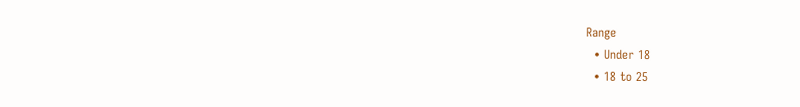Range
  • Under 18
  • 18 to 25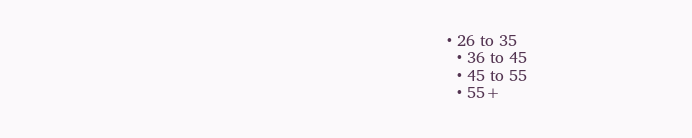• 26 to 35
  • 36 to 45
  • 45 to 55
  • 55+